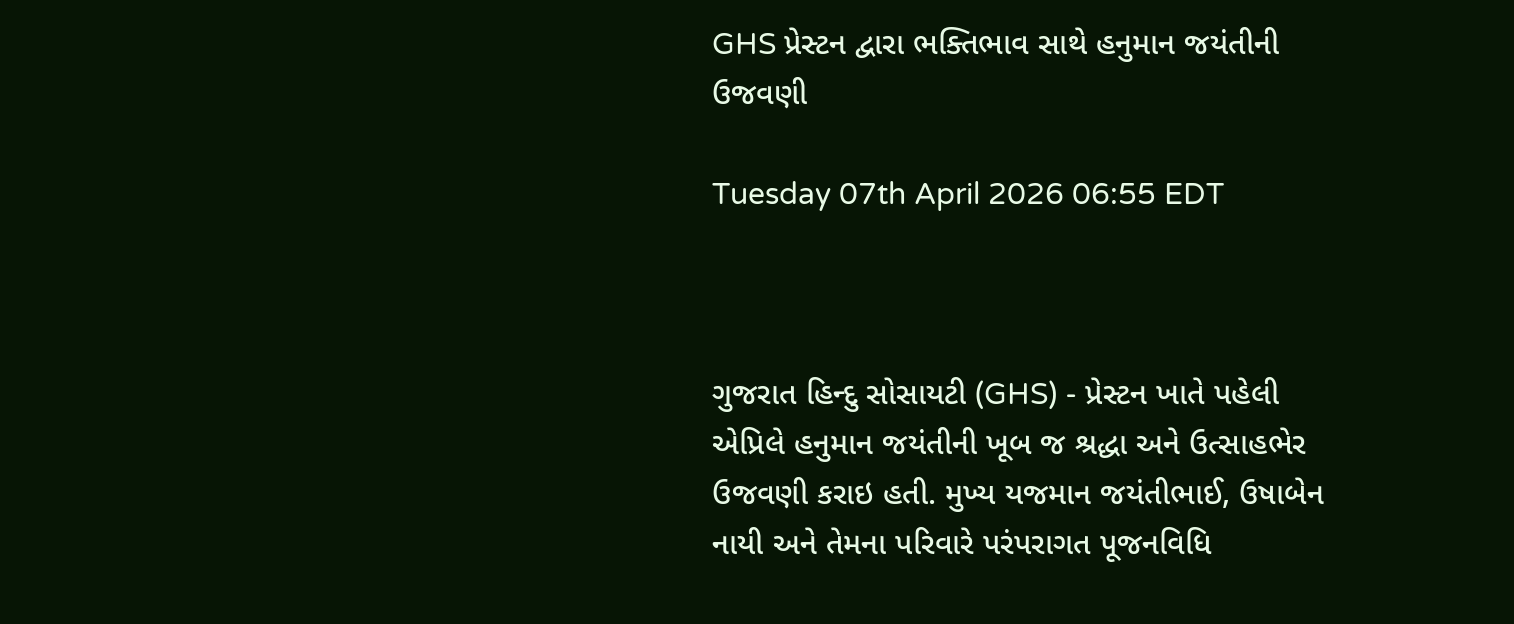GHS પ્રેસ્ટન દ્વારા ભક્તિભાવ સાથે હનુમાન જયંતીની ઉજવણી

Tuesday 07th April 2026 06:55 EDT



ગુજરાત હિન્દુ સોસાયટી (GHS) - પ્રેસ્ટન ખાતે પહેલી એપ્રિલે હનુમાન જયંતીની ખૂબ જ શ્રદ્ધા અને ઉત્સાહભેર ઉજવણી કરાઇ હતી. મુખ્ય યજમાન જયંતીભાઈ, ઉષાબેન નાયી અને તેમના પરિવારે પરંપરાગત પૂજનવિધિ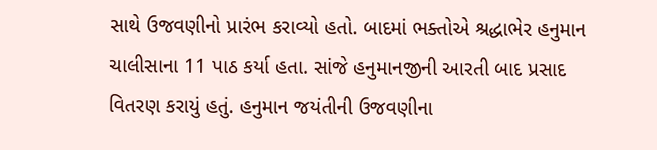સાથે ઉજવણીનો પ્રારંભ કરાવ્યો હતો. બાદમાં ભક્તોએ શ્રદ્ધાભેર હનુમાન ચાલીસાના 11 પાઠ કર્યા હતા. સાંજે હનુમાનજીની આરતી બાદ પ્રસાદ વિતરણ કરાયું હતું. હનુમાન જયંતીની ઉજવણીના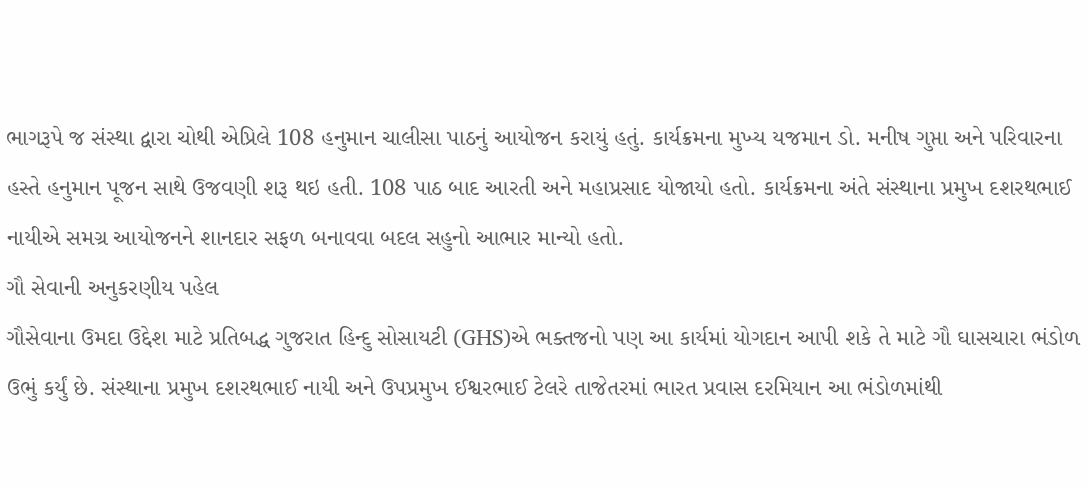ભાગરૂપે જ સંસ્થા દ્વારા ચોથી એપ્રિલે 108 હનુમાન ચાલીસા પાઠનું આયોજન કરાયું હતું. કાર્યક્રમના મુખ્ય યજમાન ડો. મનીષ ગુપ્તા અને પરિવારના હસ્તે હનુમાન પૂજન સાથે ઉજવણી શરૂ થઇ હતી. 108 પાઠ બાદ આરતી અને મહાપ્રસાદ યોજાયો હતો. કાર્યક્રમના અંતે સંસ્થાના પ્રમુખ દશરથભાઈ નાયીએ સમગ્ર આયોજનને શાનદાર સફળ બનાવવા બદલ સહુનો આભાર માન્યો હતો.
ગૌ સેવાની અનુકરણીય પહેલ
ગૌસેવાના ઉમદા ઉદ્દેશ માટે પ્રતિબદ્ધ ગુજરાત હિન્દુ સોસાયટી (GHS)એ ભક્તજનો પણ આ કાર્યમાં યોગદાન આપી શકે તે માટે ગૌ ઘાસચારા ભંડોળ ઉભું કર્યું છે. સંસ્થાના પ્રમુખ દશરથભાઈ નાયી અને ઉપપ્રમુખ ઈશ્વરભાઈ ટેલરે તાજેતરમાં ભારત પ્રવાસ દરમિયાન આ ભંડોળમાંથી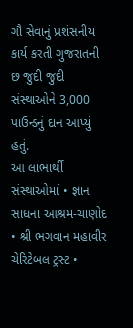ગૌ સેવાનું પ્રશંસનીય કાર્ય કરતી ગુજરાતની છ જુદી જુદી સંસ્થાઓને 3,000 પાઉન્ડનું દાન આપ્યું હતું.
આ લાભાર્થી સંસ્થાઓમાં • જ્ઞાન સાધના આશ્રમ-ચાણોદ • શ્રી ભગવાન મહાવીર ચેરિટેબલ ટ્રસ્ટ •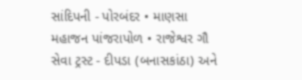સાંદિપની - પોરબંદર • માણસા મહાજન પાંજરાપોળ • રાજેશ્વર ગૌ સેવા ટ્રસ્ટ - દીપડા (બનાસકાંઠા) અને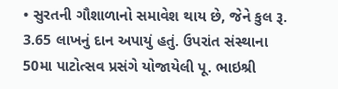• સુરતની ગૌશાળાનો સમાવેશ થાય છે, જેને કુલ રૂ. 3.65 લાખનું દાન અપાયું હતું. ઉપરાંત સંસ્થાના 50મા પાટોત્સવ પ્રસંગે યોજાયેલી પૂ. ભાઇશ્રી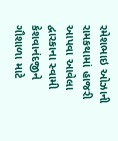રમેશભાઇ ઓઝાની રામકથામાં હાજરી આપવા આવેલા દ્વારકાના સ્વામી કેશવાનંદજીને ગૌશાળા માટે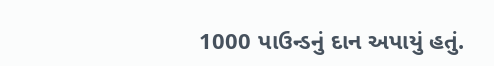1000 પાઉન્ડનું દાન અપાયું હતું.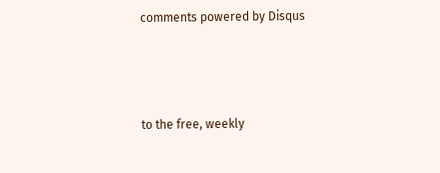comments powered by Disqus



to the free, weekly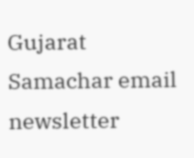Gujarat Samachar email newsletter